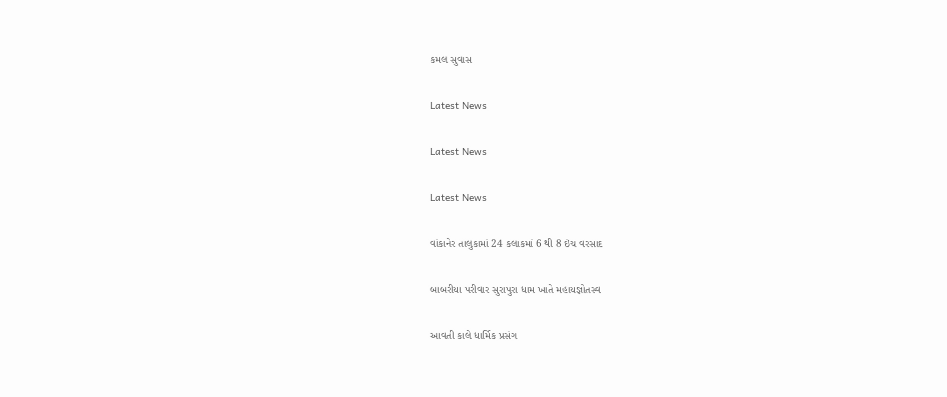કમલ સુવાસ

Latest News

Latest News

Latest News

વાંકાનેર તાલુકામાં 24 કલાકમાં 6 થી 8 ઇંચ વરસાદ

બાબરીયા પરીવાર સુરાપુરા ધામ ખાતે મહાયજ્ઞોતસ્વ

આવતી કાલે ધાર્મિક પ્રસંગ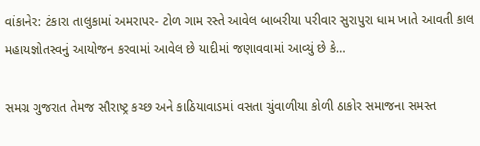વાંકાનેર: ટંકારા તાલુકામાં અમરાપર- ટોળ ગામ રસ્તે આવેલ બાબરીયા પરીવાર સુરાપુરા ધામ ખાતે આવતી કાલ મહાયજ્ઞોતસ્વનું આયોજન કરવામાં આવેલ છે યાદીમાં જણાવવામાં આવ્યું છે કે…

સમગ્ર ગુજરાત તેમજ સૌરાષ્ટ્ર કચ્છ અને કાઠિયાવાડમાં વસતા ચુંવાળીયા કોળી ઠાકોર સમાજના સમસ્ત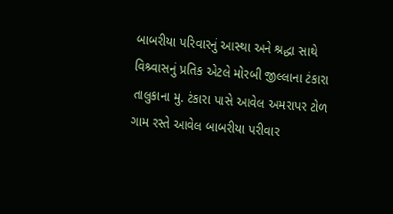બાબરીયા પરિવારનું આસ્થા અને શ્રદ્ધા સાથે વિશ્ર્વાસનું પ્રતિક એટલે મોરબી જીલ્લાના ટંકારા તાલુકાના મુ. ટંકારા પાસે આવેલ અમરાપર ટોળ ગામ રસ્તે આવેલ બાબરીયા પરીવાર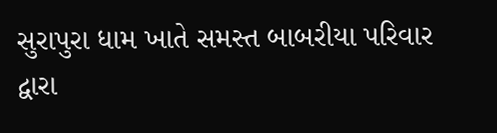સુરાપુરા ધામ ખાતે સમસ્ત બાબરીયા પરિવાર દ્વારા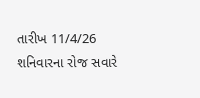તારીખ 11/4/26 શનિવારના રોજ સવારે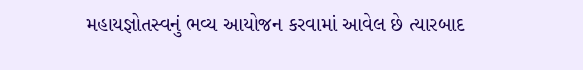મહાયજ્ઞોતસ્વનું ભવ્ય આયોજન કરવામાં આવેલ છે ત્યારબાદ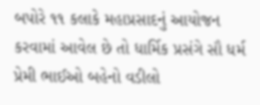બપોરે ૧૧ કલાકે મહાપ્રસાદનું આયોજન કરવામાં આવેલ છે તો ધાર્મિક પ્રસંગે સૌ ધર્મ પ્રેમી ભાઈઓ બહેનો વડીલો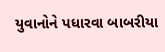યુવાનોને પધારવા બાબરીયા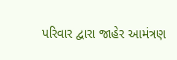પરિવાર દ્વારા જાહેર આમંત્રણ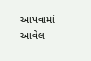આપવામાં આવેલ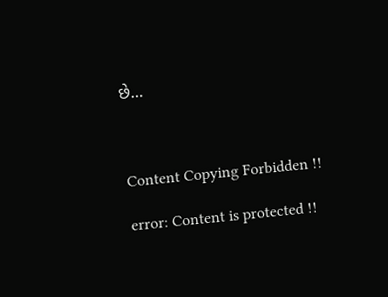છે…



Content Copying Forbidden !!

error: Content is protected !!